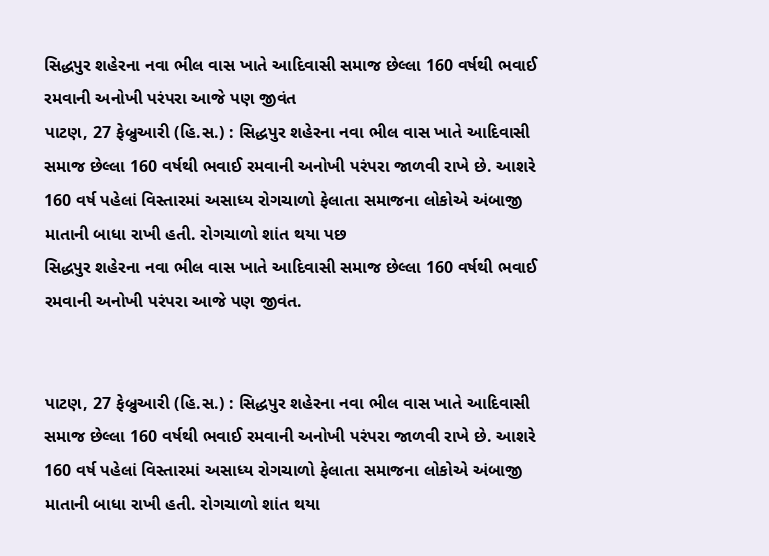સિદ્ધપુર શહેરના નવા ભીલ વાસ ખાતે આદિવાસી સમાજ છેલ્લા 160 વર્ષથી ભવાઈ રમવાની અનોખી પરંપરા આજે પણ જીવંત
પાટણ, 27 ફેબ્રુઆરી (હિ.સ.) : સિદ્ધપુર શહેરના નવા ભીલ વાસ ખાતે આદિવાસી સમાજ છેલ્લા 160 વર્ષથી ભવાઈ રમવાની અનોખી પરંપરા જાળવી રાખે છે. આશરે 160 વર્ષ પહેલાં વિસ્તારમાં અસાધ્ય રોગચાળો ફેલાતા સમાજના લોકોએ અંબાજી માતાની બાધા રાખી હતી. રોગચાળો શાંત થયા પછ
સિદ્ધપુર શહેરના નવા ભીલ વાસ ખાતે આદિવાસી સમાજ છેલ્લા 160 વર્ષથી ભવાઈ રમવાની અનોખી પરંપરા આજે પણ જીવંત.


પાટણ, 27 ફેબ્રુઆરી (હિ.સ.) : સિદ્ધપુર શહેરના નવા ભીલ વાસ ખાતે આદિવાસી સમાજ છેલ્લા 160 વર્ષથી ભવાઈ રમવાની અનોખી પરંપરા જાળવી રાખે છે. આશરે 160 વર્ષ પહેલાં વિસ્તારમાં અસાધ્ય રોગચાળો ફેલાતા સમાજના લોકોએ અંબાજી માતાની બાધા રાખી હતી. રોગચાળો શાંત થયા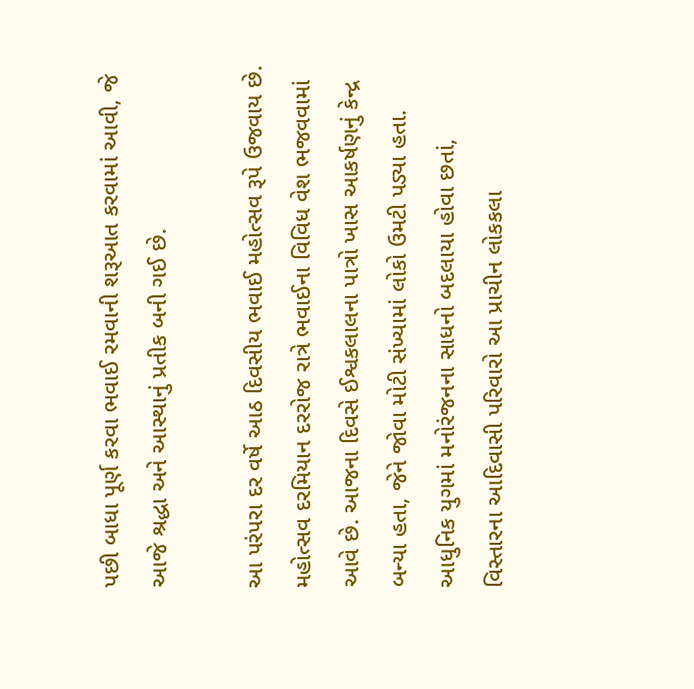પછી બાધા પૂર્ણ કરવા ભવાઈ રમવાની શરૂઆત કરવામાં આવી, જે આજે શ્રદ્ધા અને આસ્થાનું પ્રતીક બની ગઈ છે.

આ પરંપરા દર વર્ષે આઠ દિવસીય ભવાઈ મહોત્સવ રૂપે ઉજવાય છે. મહોત્સવ દરમિયાન દરરોજ રાત્રે ભવાઈના વિવિધ વેશ ભજવવામાં આવે છે. આજના દિવસે ઈશ્વકલાલના પાત્રો ખાસ આકર્ષણનું કેન્દ્ર બન્યા હતા, જેને જોવા મોટી સંખ્યામાં લોકો ઉમટી પડ્યા હતા. આધુનિક યુગમાં મનોરંજનના સાધનો બદલાયા હોવા છતાં, વિસ્તારના આદિવાસી પરિવારો આ પ્રાચીન લોકકલા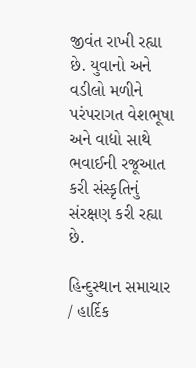જીવંત રાખી રહ્યા છે. યુવાનો અને વડીલો મળીને પરંપરાગત વેશભૂષા અને વાદ્યો સાથે ભવાઈની રજૂઆત કરી સંસ્કૃતિનું સંરક્ષણ કરી રહ્યા છે.

હિન્દુસ્થાન સમાચાર / હાર્દિક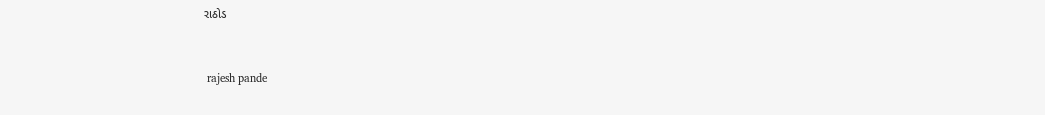રાઠોડ


 rajesh pande